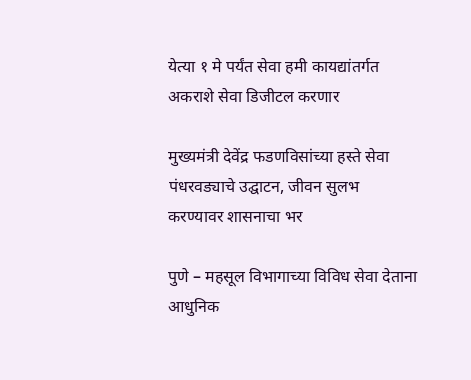येत्या १ मे पर्यंत सेवा हमी कायद्यांतर्गत अकराशे सेवा डिजीटल करणार

मुख्यमंत्री देवेंद्र फडणविसांच्या हस्ते सेवा पंधरवड्याचे उद्घाटन, जीवन सुलभ करण्यावर शासनाचा भर

पुणे – महसूल विभागाच्या विविध सेवा देताना आधुनिक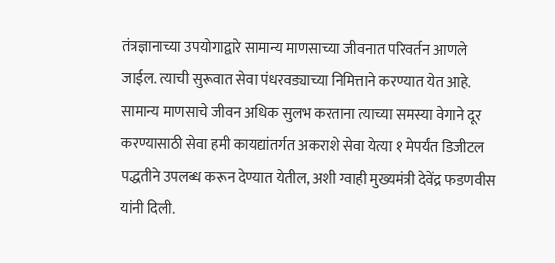तंत्रज्ञानाच्या उपयोगाद्वारे सामान्य माणसाच्या जीवनात परिवर्तन आणले जाईल. त्याची सुरूवात सेवा पंधरवड्याच्या निमित्ताने करण्यात येत आहे. सामान्य माणसाचे जीवन अधिक सुलभ करताना त्याच्या समस्या वेगाने दूर करण्यासाठी सेवा हमी कायद्यांतर्गत अकराशे सेवा येत्या १ मेपर्यंत डिजीटल पद्धतीने उपलब्ध करून देण्यात येतील, अशी ग्वाही मुख्यमंत्री देवेंद्र फडणवीस यांनी दिली.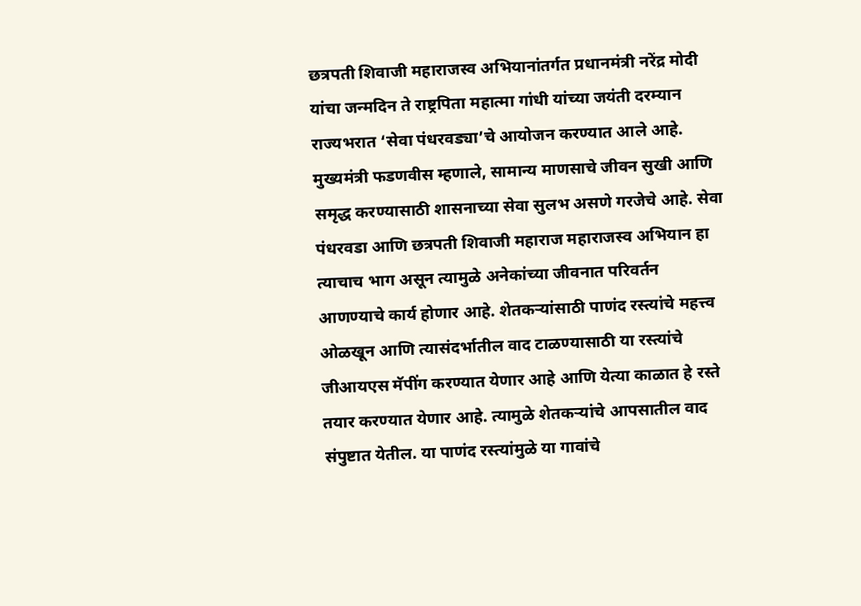छत्रपती शिवाजी महाराजस्व अभियानांतर्गत प्रधानमंत्री नरेंद्र मोदी यांचा जन्मदिन ते राष्ट्रपिता महात्मा गांधी यांच्या जयंती दरम्यान राज्यभरात ‘सेवा पंधरवड्या’चे आयोजन करण्यात आले आहे. मुख्यमंत्री फडणवीस म्हणाले, सामान्य माणसाचे जीवन सुखी आणि समृद्ध करण्यासाठी शासनाच्या सेवा सुलभ असणे गरजेचे आहे. सेवा पंधरवडा आणि छत्रपती शिवाजी महाराज महाराजस्व अभियान हा त्याचाच भाग असून त्यामुळे अनेकांच्या जीवनात परिवर्तन आणण्याचे कार्य होणार आहे. शेतकऱ्यांसाठी पाणंद रस्‍त्यांचे महत्त्व ओळखून आणि त्यासंदर्भातील वाद टाळण्यासाठी या रस्त्यांचे जीआयएस मॅपींग करण्यात येणार आहे आणि येत्या काळात हे रस्ते तयार करण्यात येणार आहे. त्यामुळे शेतकऱ्यांचे आपसातील वाद संपुष्टात येतील. या पाणंद रस्त्यांमुळे या गावांचे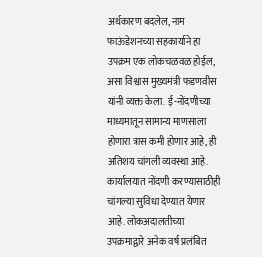अर्थकारण बदलेल, नाम फाऊंडेशनच्या सहकार्याने हा उपक्रम एक लोकचळवळ होईल, असा विश्वास मुख्यमंत्री फडणवीस यांनी व्यक्त केला. ई-नोंदणीच्या माध्यमातून सामान्य माणसाला होणारा त्रास कमी होणार आहे, ही अतिशय चांगली व्यवस्था आहे. कार्यालयात नोंदणी करण्यासाठीही चांगल्या सुविधा देण्यात येणार आहे. लोकअदालतीच्या उपक्रमाद्वारे अनेक वर्ष प्रलंबित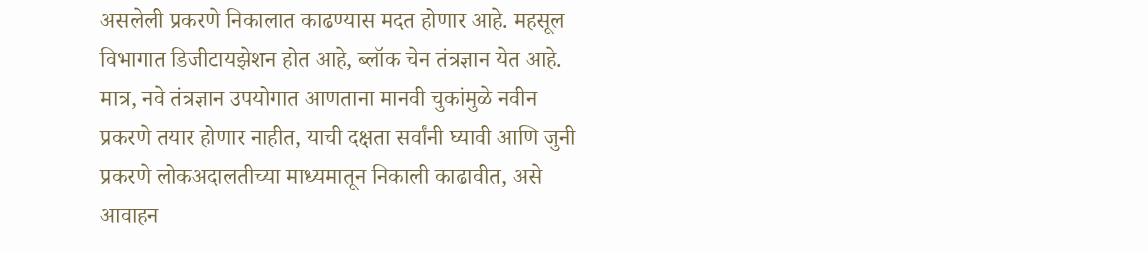असलेली प्रकरणे निकालात काढण्यास मदत होणार आहे. महसूल विभागात डिजीटायझेशन होत आहे, ब्लॉक चेन तंत्रज्ञान येत आहे. मात्र, नवे तंत्रज्ञान उपयोगात आणताना मानवी चुकांमुळे नवीन प्रकरणे तयार होणार नाहीत, याची दक्षता सर्वांनी घ्यावी आणि जुनी प्रकरणे लोकअदालतीच्या माध्यमातून निकाली काढावीत, असे आवाहन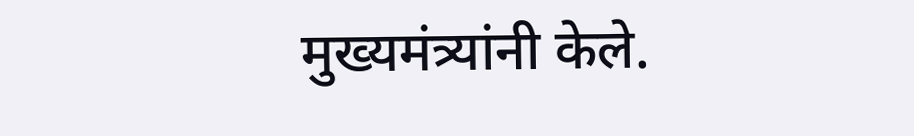मुख्यमंत्र्यांनी केले.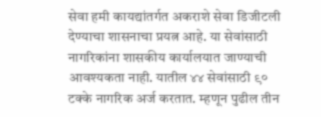सेवा हमी कायद्यांतर्गत अकराशे सेवा डिजीटली देण्याचा शासनाचा प्रयत्न आहे. या सेवांसाठी नागरिकांना शासकीय कार्यालयात जाण्याची आवश्यकता नाही. यातील ४४ सेवांसाठी ९० टक्के नागरिक अर्ज करतात. म्हणून पुढील तीन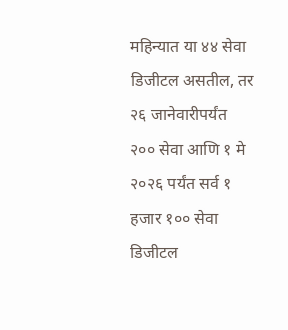महिन्यात या ४४ सेवा डिजीटल असतील, तर २६ जानेवारीपर्यंत २०० सेवा आणि १ मे २०२६ पर्यंत सर्व १ हजार १०० सेवा डिजीटल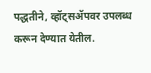पद्धतीने, व्हॉट्सॲपवर उपलब्ध करून देण्यात येतील.